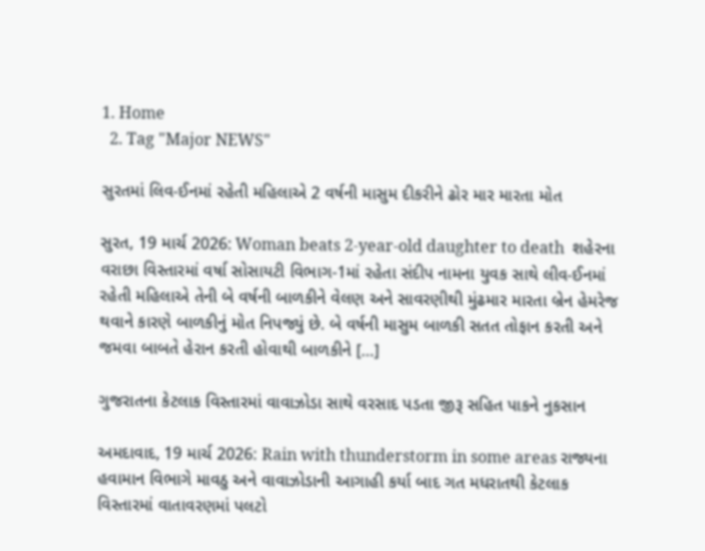1. Home
  2. Tag "Major NEWS"

સુરતમાં લિવ-ઈનમાં રહેતી મહિલાએ 2 વર્ષની માસુમ દીકરીને ઢોર માર મારતા મોત

સુરત, 19 માર્ચ 2026: Woman beats 2-year-old daughter to death  શહેરના વરાછા વિસ્તારમાં વર્ષા સોસાયટી વિભાગ-1માં રહેતા સંદીપ નામના યુવક સાથે લીવ-ઈનમાં રહેતી મહિલાએ તેની બે વર્ષની બાળકીને વેલણ અને સાવરણીથી મુંઢમાર મારતા બ્રેન હેમરેજ થવાને કારણે બાળકીનું મોત નિપજ્યું છે. બે વર્ષની માસુમ બાળકી સતત તોફાન કરતી અને જમવા બાબતે હેરાન કરતી હોવાથી બાળકીને […]

ગુજરાતના કેટલાક વિસ્તારમાં વાવાઝોડા સાથે વરસાદ પડતા જીરૂ સહિત પાકને નુકસાન

અમદાવાદ, 19 માર્ચ 2026: Rain with thunderstorm in some areas રાજ્યના હવામાન વિભાગે માવઠુ અને વાવાઝોડાની આગાહી કર્યા બાદ ગત મધરાતથી કેટલાક વિસ્તારમાં વાતાવરણમાં પલટો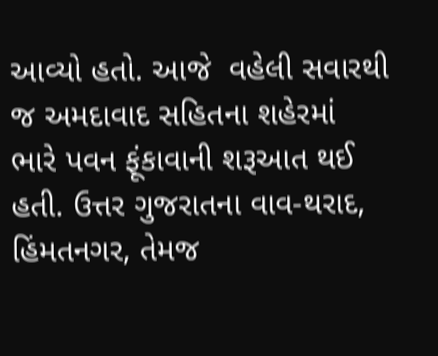આવ્યો હતો. આજે  વહેલી સવારથી જ અમદાવાદ સહિતના શહેરમાં ભારે પવન ફૂંકાવાની શરૂઆત થઈ હતી. ઉત્તર ગુજરાતના વાવ-થરાદ, હિંમતનગર, તેમજ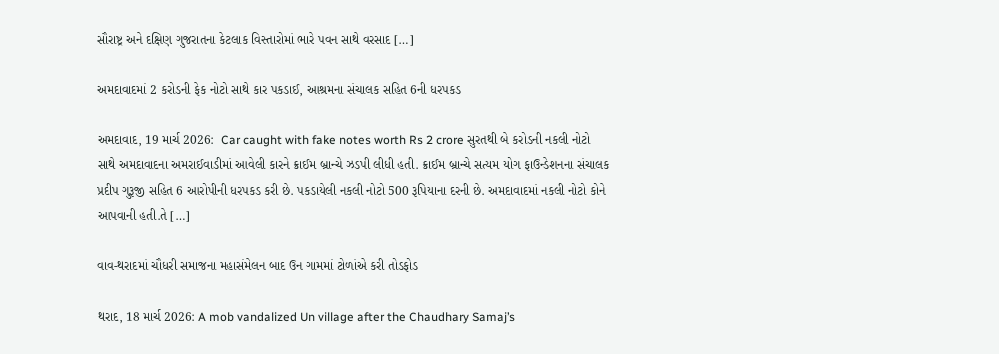સૌરાષ્ટ્ર અને દક્ષિણ ગુજરાતના કેટલાક વિસ્તારોમાં ભારે પવન સાથે વરસાદ […]

અમદાવાદમાં 2 કરોડની ફેક નોટો સાથે કાર પકડાઈ, આશ્રમના સંચાલક સહિત 6ની ધરપકડ

અમદાવાદ, 19 માર્ચ 2026:  Car caught with fake notes worth Rs 2 crore સુરતથી બે કરોડની નકલી નોટો સાથે અમદાવાદના અમરાઈવાડીમાં આવેલી કારને ક્રાઈમ બ્રાન્ચે ઝડપી લીધી હતી. ક્રાઈમ બ્રાન્ચે સત્યમ યોગ ફાઉન્ડેશનના સંચાલક પ્રદીપ ગુરૂજી સહિત 6 આરોપીની ધરપકડ કરી છે. પકડાયેલી નકલી નોટો 500 રૂપિયાના દરની છે. અમદાવાદમાં નકલી નોટો કોને આપવાની હતી.તે […]

વાવ-થરાદમાં ચૌધરી સમાજના મહાસંમેલન બાદ ઉન ગામમાં ટોળાંએ કરી તોડફોડ

થરાદ, 18 માર્ચ 2026: A mob vandalized Un village after the Chaudhary Samaj’s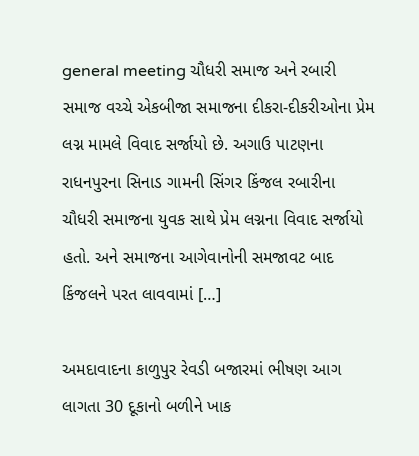general meeting ચૌધરી સમાજ અને રબારી સમાજ વચ્ચે એકબીજા સમાજના દીકરા-દીકરીઓના પ્રેમ લગ્ન મામલે વિવાદ સર્જાયો છે. અગાઉ પાટણના રાધનપુરના સિનાડ ગામની સિંગર કિંજલ રબારીના ચૌધરી સમાજના યુવક સાથે પ્રેમ લગ્નના વિવાદ સર્જાયો હતો. અને સમાજના આગેવાનોની સમજાવટ બાદ કિંજલને પરત લાવવામાં […]

અમદાવાદના કાળુપુર રેવડી બજારમાં ભીષણ આગ લાગતા 30 દૂકાનો બળીને ખાક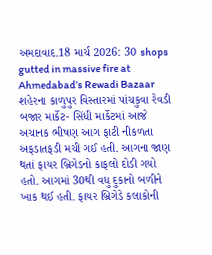અમદાવાદ.18 માર્ચ 2026: 30 shops gutted in massive fire at Ahmedabad’s Rewadi Bazaar  શહેરના કાળુપુર વિસ્તારમાં પાંચકુવા રેવડી બજાર માર્કેટ- સિંધી માર્કેટમાં આજે અચાનક ભીષણ આગ ફાટી નીકળતા અફડાતફડી મચી ગઈ હતી. આગના જાણ થતાં ફાયર બ્રિગેડનો કાફલો દોડી ગયો હતો. આગમાં 30થી વધુ દુકાનો બળીને ખાક થઈ હતી. ફાયર બ્રિગેડે કલાકોની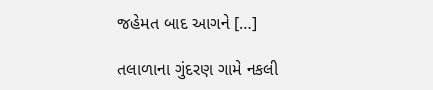જહેમત બાદ આગને […]

તલાળાના ગુંદરણ ગામે નકલી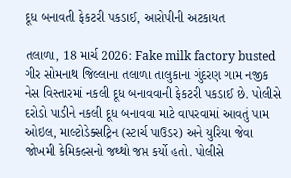દૂધ બનાવતી ફેકટરી પકડાઈ, આરોપીની અટકાયત

તલાળા, 18 માર્ચ 2026: Fake milk factory busted ગીર સોમનાથ જિલ્લાના તલાળા તાલુકાના ગુંદરણ ગામ નજીક નેસ વિસ્તારમાં નકલી દૂધ બનાવવાની ફેકટરી પકડાઈ છે. પોલીસે દરોડો પાડીને નકલી દૂધ બનાવવા માટે વાપરવામાં આવતું પામ ઓઇલ, માલ્ટોડેક્સટ્રિન (સ્ટાર્ચ પાઉડર) અને યુરિયા જેવા જોખમી કેમિકલ્સનો જથ્થો જપ્ત કર્યો હતો. પોલીસે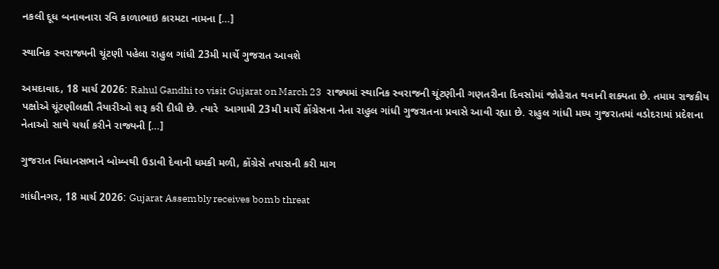નકલી દૂધ બનાવનારા રવિ કાળાભાઇ કારમટા નામના […]

સ્થાનિક સ્વરાજ્યની ચૂંટણી પહેલા રાહુલ ગાંધી 23મી માર્ચે ગુજરાત આવશે

અમદાવાદ, 18 માર્ચ 2026: Rahul Gandhi to visit Gujarat on March 23  રાજ્યમાં સ્થાનિક સ્વરાજની ચૂંટણીની ગણતરીના દિવસોમાં જોહેરાત થવાની શક્યતા છે. તમામ રાજકીય પક્ષોએ ચૂંટણીલક્ષી તૈયારીઓ શરૂ કરી દીધી છે. ત્યારે  આગામી 23મી માર્ચે કોંગ્રેસના નેતા રાહુલ ગાંધી ગુજરાતના પ્રવાસે આવી રહ્યા છે. રાહુલ ગાંધી મધ્ય ગુજરાતમાં વડોદરામાં પ્રદેશના નેતાઓ સાથે ચર્ચા કરીને રાજ્યની […]

ગુજરાત વિધાનસભાને બોમ્બથી ઉડાવી દેવાની ધમકી મળી, કોંગ્રેસે તપાસની કરી માગ

ગાંધીનગર, 18 માર્ચ 2026: Gujarat Assembly receives bomb threat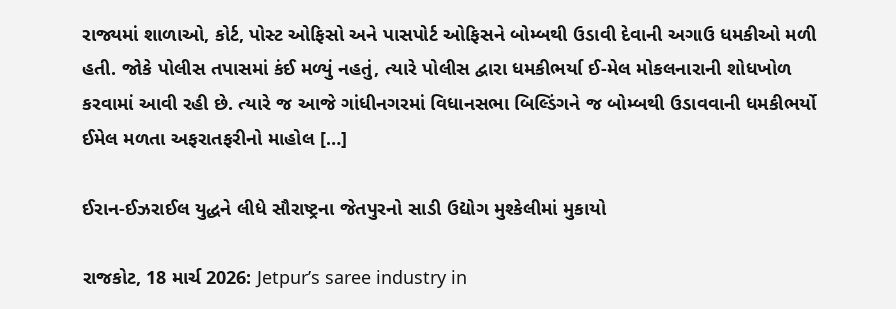રાજ્યમાં શાળાઓ, કોર્ટ, પોસ્ટ ઓફિસો અને પાસપોર્ટ ઓફિસને બોમ્બથી ઉડાવી દેવાની અગાઉ ધમકીઓ મળી હતી. જોકે પોલીસ તપાસમાં કંઈ મળ્યું નહતું, ત્યારે પોલીસ દ્વારા ધમકીભર્યા ઈ-મેલ મોકલનારાની શોધખોળ કરવામાં આવી રહી છે. ત્યારે જ આજે ગાંધીનગરમાં વિધાનસભા બિલ્ડિંગને જ બોમ્બથી ઉડાવવાની ધમકીભર્યો ઈમેલ મળતા અફરાતફરીનો માહોલ […]

ઈરાન-ઈઝરાઈલ યુદ્ધને લીધે સૌરાષ્ટ્રના જેતપુરનો સાડી ઉદ્યોગ મુશ્કેલીમાં મુકાયો

રાજકોટ, 18 માર્ચ 2026: Jetpur’s saree industry in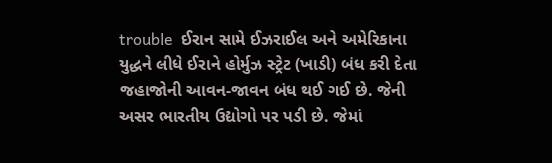trouble  ઈરાન સામે ઈઝરાઈલ અને અમેરિકાના યુદ્ધને લીધે ઈરાને હોર્મુઝ સ્ટ્રેટ (ખાડી) બંધ કરી દેતા જહાજોની આવન-જાવન બંધ થઈ ગઈ છે. જેની અસર ભારતીય ઉદ્યોગો પર પડી છે. જેમાં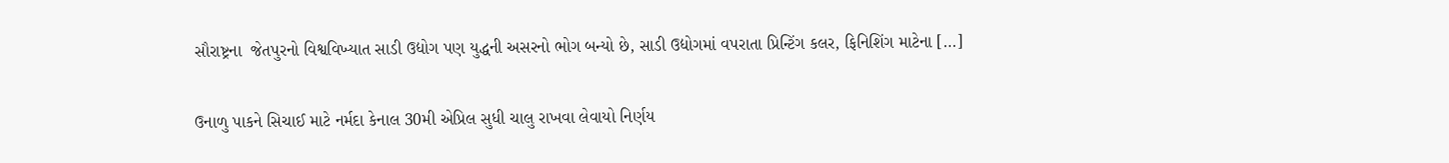સૌરાષ્ટ્રના  જેતપુરનો વિશ્વવિખ્યાત સાડી ઉદ્યોગ પણ યુદ્ધની અસરનો ભોગ બન્યો છે, સાડી ઉદ્યોગમાં વપરાતા પ્રિન્ટિંગ કલર, ફિનિશિંગ માટેના […]

ઉનાળુ પાકને સિચાઈ માટે નર્મદા કેનાલ 30મી એપ્રિલ સુધી ચાલુ રાખવા લેવાયો નિર્ણય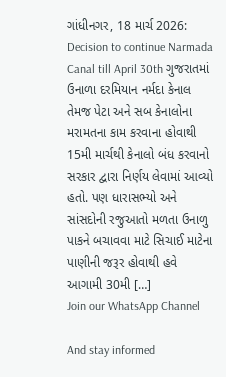ગાંધીનગર, 18 માર્ચ 2026: Decision to continue Narmada Canal till April 30th ગુજરાતમાં ઉનાળા દરમિયાન નર્મદા કેનાલ તેમજ પેટા અને સબ કેનાલોના મરામતના કામ કરવાના હોવાથી 15મી માર્ચથી કેનાલો બંધ કરવાનો સરકાર દ્વારા નિર્ણય લેવામાં આવ્યો હતો. પણ ધારાસભ્યો અને સાંસદોની રજુઆતો મળતા ઉનાળુ પાકને બચાવવા માટે સિચાઈ માટેના પાણીની જરૂર હોવાથી હવે આગામી 30મી […]
Join our WhatsApp Channel

And stay informed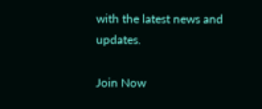with the latest news and updates.

Join Now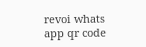revoi whats app qr code